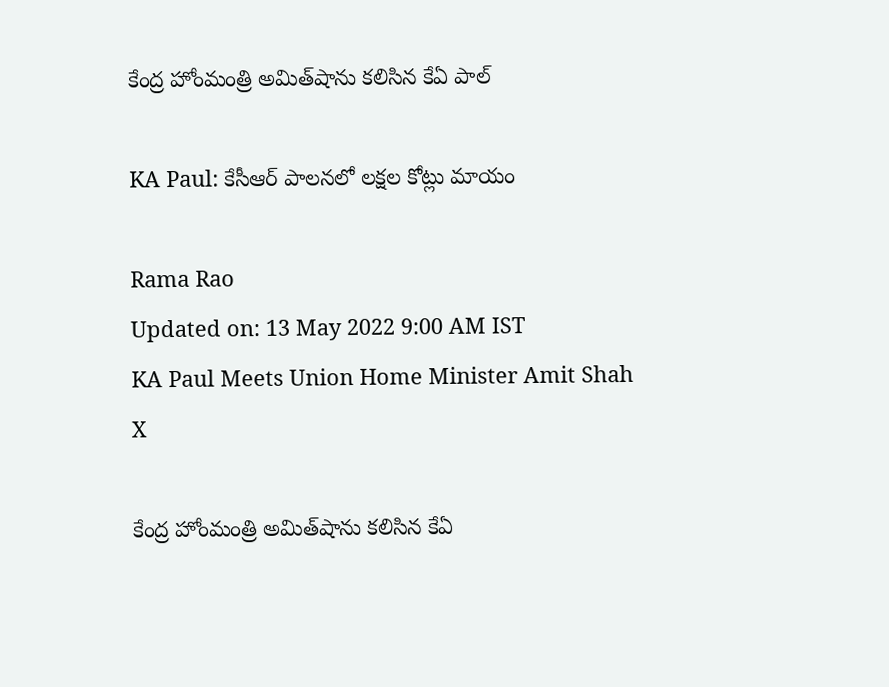కేంద్ర హోంమంత్రి అమిత్‌షాను కలిసిన కేఏ పాల్

KA Paul: కేసీఆర్ పాలనలో లక్షల కోట్లు మాయం

Rama Rao
Updated on: 13 May 2022 9:00 AM IST
KA Paul Meets Union Home Minister Amit Shah
X

కేంద్ర హోంమంత్రి అమిత్‌షాను కలిసిన కేఏ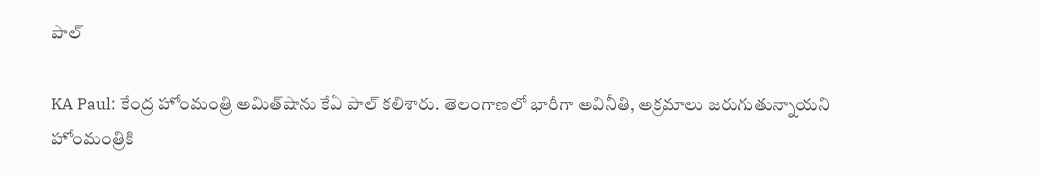పాల్

KA Paul: కేంద్ర హోంమంత్రి అమిత్‌షాను కేఏ పాల్ కలిశారు. తెలంగాణలో భారీగా అవినీతి, అక్రమాలు జరుగుతున్నాయని హోంమంత్రికి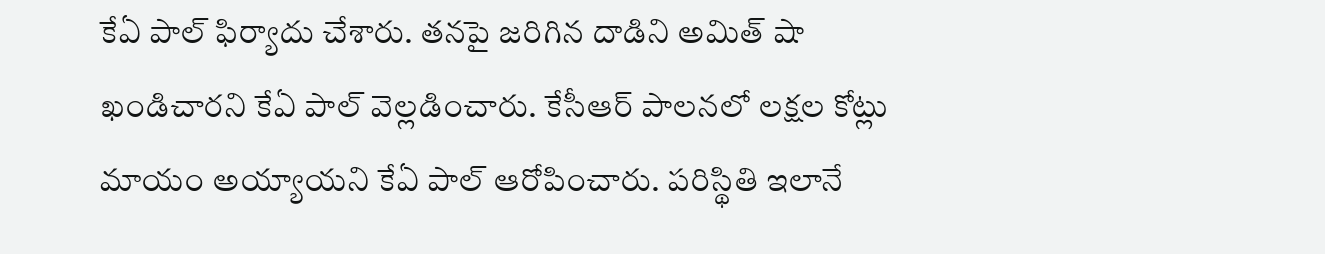కేఏ పాల్ ఫిర్యాదు చేశారు. తనపై జరిగిన దాడిని అమిత్ షా ఖండిచారని కేఏ పాల్ వెల్లడించారు. కేసీఆర్ పాలనలో లక్షల కోట్లు మాయం అయ్యాయని కేఏ పాల్ ఆరోపించారు. పరిస్థితి ఇలానే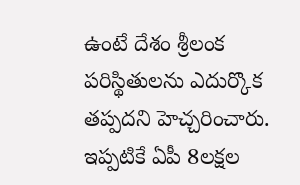ఉంటే దేశం శ్రీలంక పరిస్థితులను ఎదుర్కొక తప్పదని హెచ్చరించారు. ఇప్పటికే ఏపీ 8లక్షల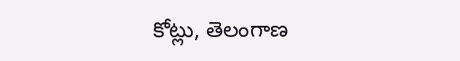కోట్లు, తెలంగాణ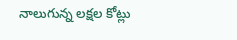నాలుగున్న లక్షల కోట్లు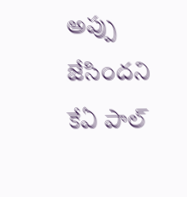అప్పు జేసిందని కేఏ పాల్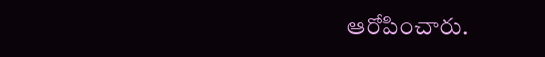ఆరోపించారు.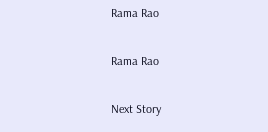Rama Rao

Rama Rao

Next Story